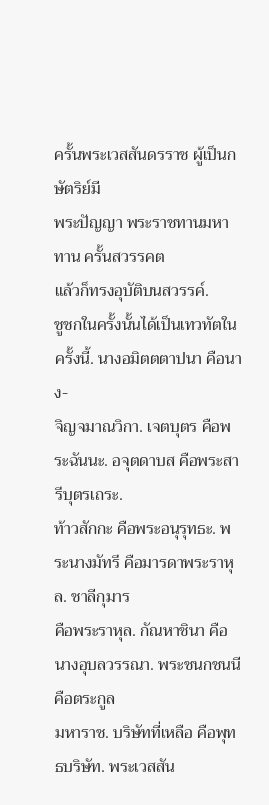ครั้นพระเวสสันดรราช ผู้เป็นกษัตริย์มี
พระปัญญา พระราชทานมหาทาน ครั้นสวรรคต
แล้วก็ทรงอุบัติบนสวรรค์.
ชูชกในครั้งนั้นได้เป็นเทวทัตในครั้งนี้. นางอมิตตตาปนา คือนาง-
จิญจมาณวิกา. เจตบุตร คือพระฉันนะ. อจุตดาบส คือพระสารีบุตรเถระ.
ท้าวสักกะ คือพระอนุรุทธะ. พระนางมัทรี คือมารดาพระราหุล. ชาลีกุมาร
คือพระราหุล. กัณหาชินา คือนางอุบลวรรณา. พระชนกชนนี คือตระกูล
มหาราช. บริษัทที่เหลือ คือพุทธบริษัท. พระเวสสัน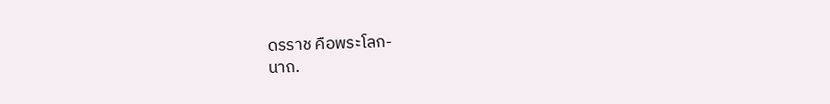ดรราช คือพระโลก-
นาถ.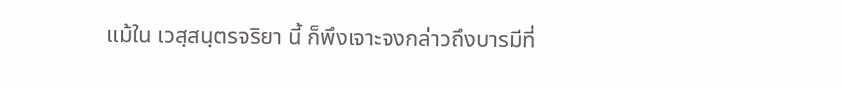แม้ใน เวสฺสนฺตรจริยา นี้ ก็พึงเจาะจงกล่าวถึงบารมีที่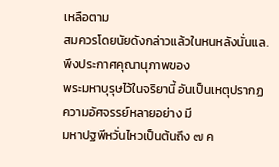เหลือตาม
สมควรโดยนัยดังกล่าวแล้วในหนหลังนั่นแล. พึงประกาศคุณานุภาพของ
พระมหาบุรุษไว้ในจริยานี้ อันเป็นเหตุปรากฏความอัศจรรย์หลายอย่าง มี
มหาปฐพีหวั่นไหวเป็นต้นถึง ๗ ค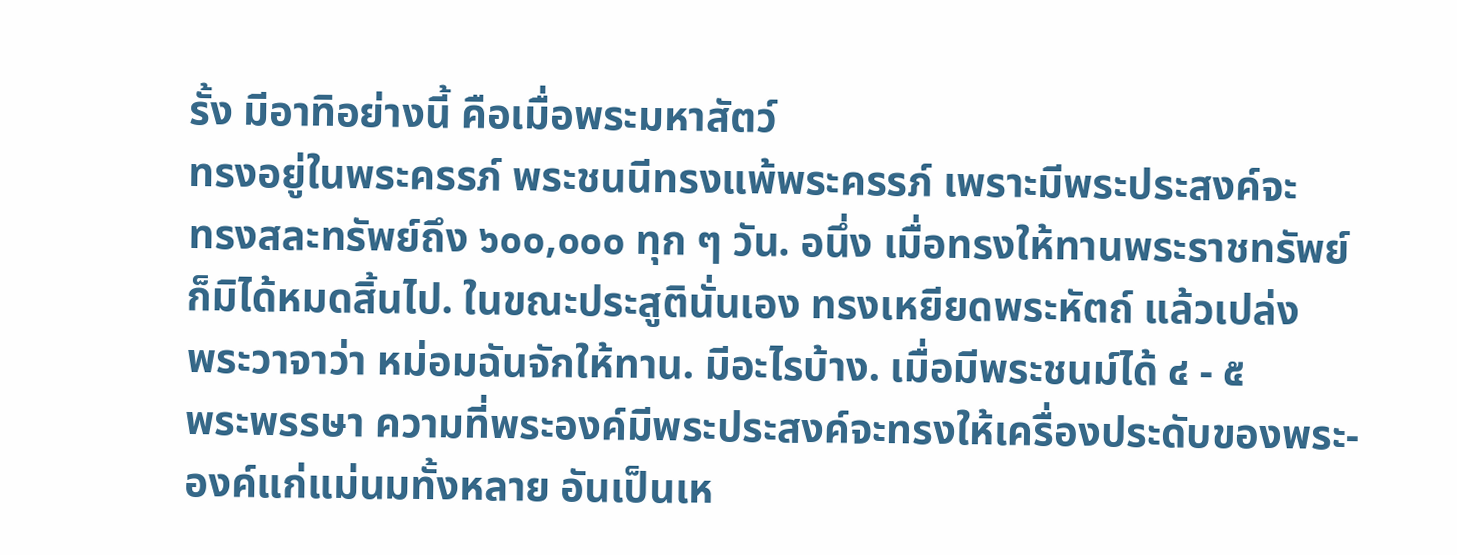รั้ง มีอาทิอย่างนี้ คือเมื่อพระมหาสัตว์
ทรงอยู่ในพระครรภ์ พระชนนีทรงแพ้พระครรภ์ เพราะมีพระประสงค์จะ
ทรงสละทรัพย์ถึง ๖๐๐,๐๐๐ ทุก ๆ วัน. อนึ่ง เมื่อทรงให้ทานพระราชทรัพย์
ก็มิได้หมดสิ้นไป. ในขณะประสูตินั่นเอง ทรงเหยียดพระหัตถ์ แล้วเปล่ง
พระวาจาว่า หม่อมฉันจักให้ทาน. มีอะไรบ้าง. เมื่อมีพระชนม์ได้ ๔ - ๕
พระพรรษา ความที่พระองค์มีพระประสงค์จะทรงให้เครื่องประดับของพระ-
องค์แก่แม่นมทั้งหลาย อันเป็นเห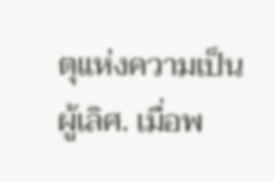ตุแห่งความเป็นผู้เลิศ. เมื่อพ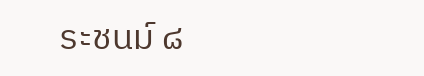ระชนม์ ๘